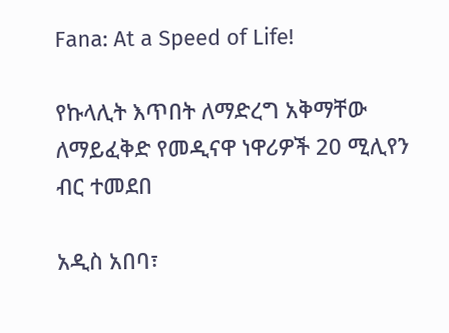Fana: At a Speed of Life!

የኩላሊት እጥበት ለማድረግ አቅማቸው ለማይፈቅድ የመዲናዋ ነዋሪዎች 20 ሚሊየን ብር ተመደበ

አዲስ አበባ፣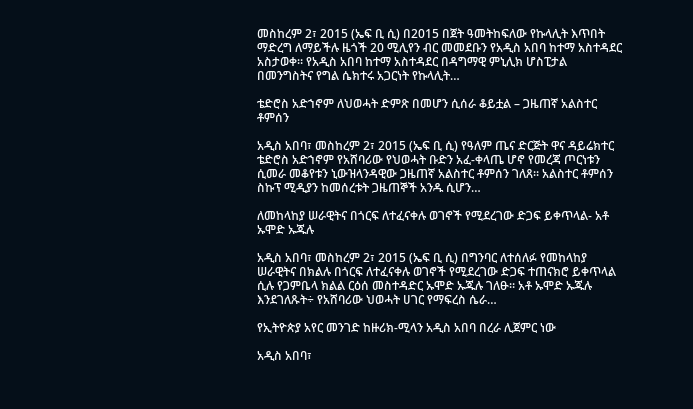መስከረም 2፣ 2015 (ኤፍ ቢ ሲ) በ2015 በጀት ዓመትከፍለው የኩላሊት እጥበት ማድረግ ለማይችሉ ዜጎች 20 ሚሊየን ብር መመደቡን የአዲስ አበባ ከተማ አስተዳደር አስታወቀ። የአዲስ አበባ ከተማ አስተዳደር በዳግማዊ ምኒሊክ ሆስፒታል በመንግስትና የግል ሴክተሩ አጋርነት የኩላሊት…

ቴድሮስ አድኀኖም ለህወሓት ድምጽ በመሆን ሲሰራ ቆይቷል – ጋዜጠኛ አልስተር ቶምሰን

አዲስ አበባ፣ መስከረም 2፣ 2015 (ኤፍ ቢ ሲ) የዓለም ጤና ድርጅት ዋና ዳይሬክተር ቴድሮስ አድኀኖም የአሸባሪው የህወሓት ቡድን አፈ-ቀላጤ ሆኖ የመረጃ ጦርነቱን ሲመራ መቆየቱን ኒውዝላንዳዊው ጋዜጠኛ አልስተር ቶምሰን ገለጸ፡፡ አልስተር ቶምሰን ስኩፕ ሚዲያን ከመሰረቱት ጋዜጠኞች አንዱ ሲሆን…

ለመከላከያ ሠራዊትና በጎርፍ ለተፈናቀሉ ወገኖች የሚደረገው ድጋፍ ይቀጥላል- አቶ ኡሞድ ኡጁሉ

አዲስ አበባ፣ መስከረም 2፣ 2015 (ኤፍ ቢ ሲ) በግንባር ለተሰለፉ የመከላከያ ሠራዊትና በክልሉ በጎርፍ ለተፈናቀሉ ወገኖች የሚደረገው ድጋፍ ተጠናክሮ ይቀጥላል ሲሉ የጋምቤላ ክልል ርዕሰ መስተዳድር ኡሞድ ኡጁሉ ገለፁ። አቶ ኡሞድ ኡጁሉ እንደገለጹት÷ የአሸባሪው ህወሓት ሀገር የማፍረስ ሴራ…

የኢትዮጵያ አየር መንገድ ከዙሪክ-ሚላን አዲስ አበባ በረራ ሊጀምር ነው

አዲስ አበባ፣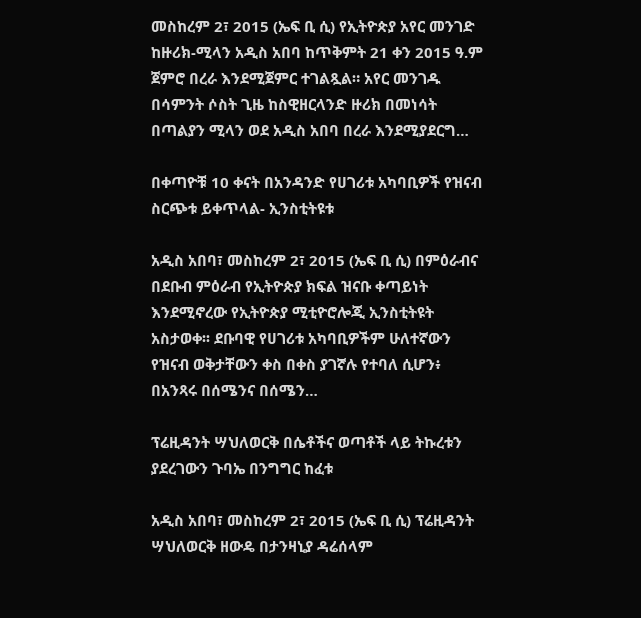መስከረም 2፣ 2015 (ኤፍ ቢ ሲ) የኢትዮጵያ አየር መንገድ ከዙሪክ-ሚላን አዲስ አበባ ከጥቅምት 21 ቀን 2015 ዓ.ም ጀምሮ በረራ እንደሚጀምር ተገልጿል። አየር መንገዱ በሳምንት ሶስት ጊዜ ከስዊዘርላንድ ዙሪክ በመነሳት በጣልያን ሚላን ወደ አዲስ አበባ በረራ እንደሚያደርግ…

በቀጣዮቹ 10 ቀናት በአንዳንድ የሀገሪቱ አካባቢዎች የዝናብ ስርጭቱ ይቀጥላል- ኢንስቲትዩቱ

አዲስ አበባ፣ መስከረም 2፣ 2015 (ኤፍ ቢ ሲ) በምዕራብና በደቡብ ምዕራብ የኢትዮጵያ ክፍል ዝናቡ ቀጣይነት እንደሚኖረው የኢትዮጵያ ሚቲዮሮሎጂ ኢንስቲትዩት አስታወቀ፡፡ ደቡባዊ የሀገሪቱ አካባቢዎችም ሁለተኛውን የዝናብ ወቅታቸውን ቀስ በቀስ ያገኛሉ የተባለ ሲሆን፥ በአንጻሩ በሰሜንና በሰሜን…

ፕሬዚዳንት ሣህለወርቅ በሴቶችና ወጣቶች ላይ ትኩረቱን ያደረገውን ጉባኤ በንግግር ከፈቱ

አዲስ አበባ፣ መስከረም 2፣ 2015 (ኤፍ ቢ ሲ) ፕሬዚዳንት ሣህለወርቅ ዘውዴ በታንዛኒያ ዳሬሰላም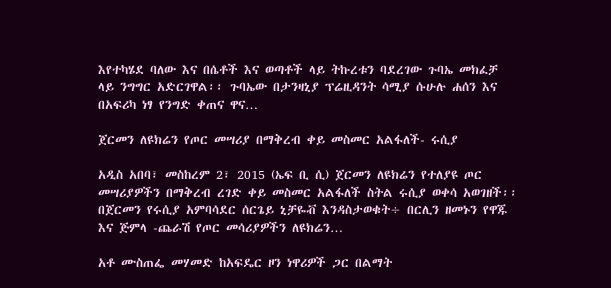እየተካሄደ ባለው እና በሴቶች እና ወጣቶች ላይ ትኩረቱን ባደረገው ጉባኤ መክፈቻ ላይ ንግግር አድርገዋል፡፡ ጉባኤው በታንዛኒያ ፕሬዚዳንት ሳሚያ ሱሁሉ ሐሰን እና በአፍሪካ ነፃ የንግድ ቀጠና ዋና…

ጀርመን ለዩክሬን የጦር መሣሪያ በማቅረብ ቀይ መስመር አልፋለች- ሩሲያ

አዲስ አበባ፣ መስከረም 2፣ 2015 (ኤፍ ቢ ሲ) ጀርመን ለዩክሬን የተለያዩ ጦር መሣሪያዎችን በማቅረብ ረገድ ቀይ መስመር አልፋለች ስትል ሩሲያ ወቀሳ አወገዘች፡፡ በጀርመን የሩሲያ አምባሳደር ሰርጌይ ኒቻዬቭ እንዳስታወቁት÷ በርሊን ዘመኑን የዋጁ እና ጅምላ -ጨራሽ የጦር መሳሪያዎችን ለዩክሬን…

አቶ ሙስጠፌ መሃመድ ከአፍዴር ዞን ነዋሪዎች ጋር በልማት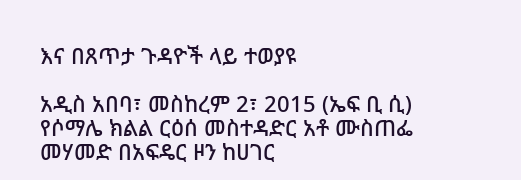እና በጸጥታ ጉዳዮች ላይ ተወያዩ

አዲስ አበባ፣ መስከረም 2፣ 2015 (ኤፍ ቢ ሲ) የሶማሌ ክልል ርዕሰ መስተዳድር አቶ ሙስጠፌ መሃመድ በአፍዴር ዞን ከሀገር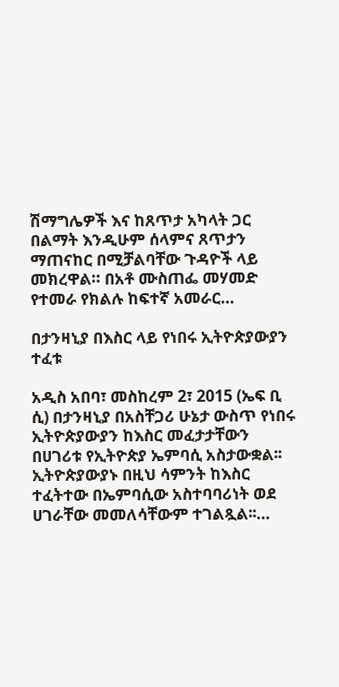ሽማግሌዎች እና ከጸጥታ አካላት ጋር በልማት እንዲሁም ሰላምና ጸጥታን ማጠናከር በሚቻልባቸው ጉዳዮች ላይ መክረዋል። በአቶ ሙስጠፌ መሃመድ የተመራ የክልሉ ከፍተኛ አመራር…

በታንዛኒያ በእስር ላይ የነበሩ ኢትዮጵያውያን ተፈቱ

አዲስ አበባ፣ መስከረም 2፣ 2015 (ኤፍ ቢ ሲ) በታንዛኒያ በአስቸጋሪ ሁኔታ ውስጥ የነበሩ ኢትዮጵያውያን ከእስር መፈታታቸውን በሀገሪቱ የኢትዮጵያ ኤምባሲ አስታውቋል፡፡ ኢትዮጵያውያኑ በዚህ ሳምንት ከእስር ተፈትተው በኤምባሲው አስተባባሪነት ወደ ሀገራቸው መመለሳቸውም ተገልጿል፡፡…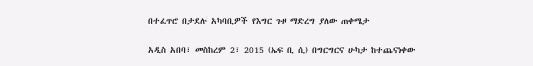በተፈጥሮ በታደሉ አካባቢዎች የእግር ጉዞ ማድረግ ያለው ጠቀሜታ

አዲስ አበባ፣ መስከረም 2፣ 2015 (ኤፍ ቢ ሲ) በግርግርና ሁካታ ከተጨናነቀው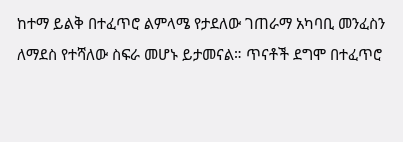ከተማ ይልቅ በተፈጥሮ ልምላሜ የታደለው ገጠራማ አካባቢ መንፈስን ለማደስ የተሻለው ስፍራ መሆኑ ይታመናል። ጥናቶች ደግሞ በተፈጥሮ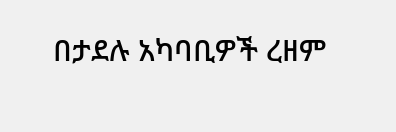በታደሉ አካባቢዎች ረዘም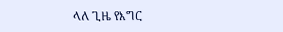ላለ ጊዜ የእግር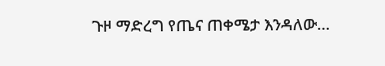ጉዞ ማድረግ የጤና ጠቀሜታ እንዳለው…